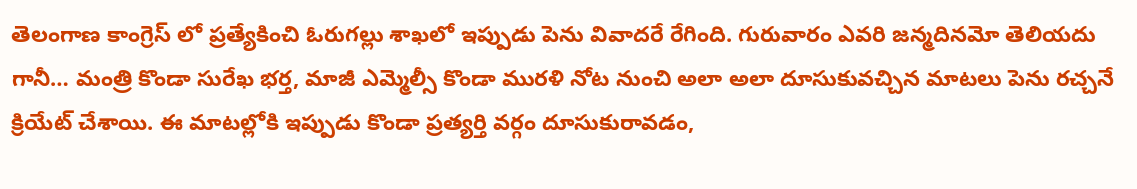తెలంగాణ కాంగ్రెస్ లో ప్రత్యేకించి ఓరుగల్లు శాఖలో ఇప్పుడు పెను వివాదరే రేగింది. గురువారం ఎవరి జన్మదినమో తెలియదు గానీ… మంత్రి కొండా సురేఖ భర్త, మాజీ ఎమ్మెల్సీ కొండా మురళి నోట నుంచి అలా అలా దూసుకువచ్చిన మాటలు పెను రచ్చనే క్రియేట్ చేశాయి. ఈ మాటల్లోకి ఇప్పుడు కొండా ప్రత్యర్తి వర్గం దూసుకురావడం,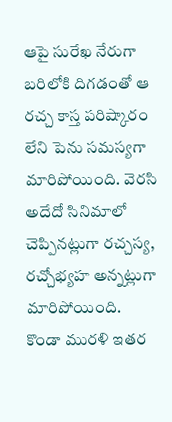ఆపై సురేఖ నేరుగా బరిలోకి దిగడంతో ఆ రచ్చ కాస్త పరిష్కారం లేని పెను సమస్యగా మారిపోయింది. వెరసి అదేదో సినిమాలో చెప్పినట్లుగా రచ్చస్య, రచ్చోభ్యహ అన్నట్లుగా మారిపోయింది.
కొండా మురళి ఇతర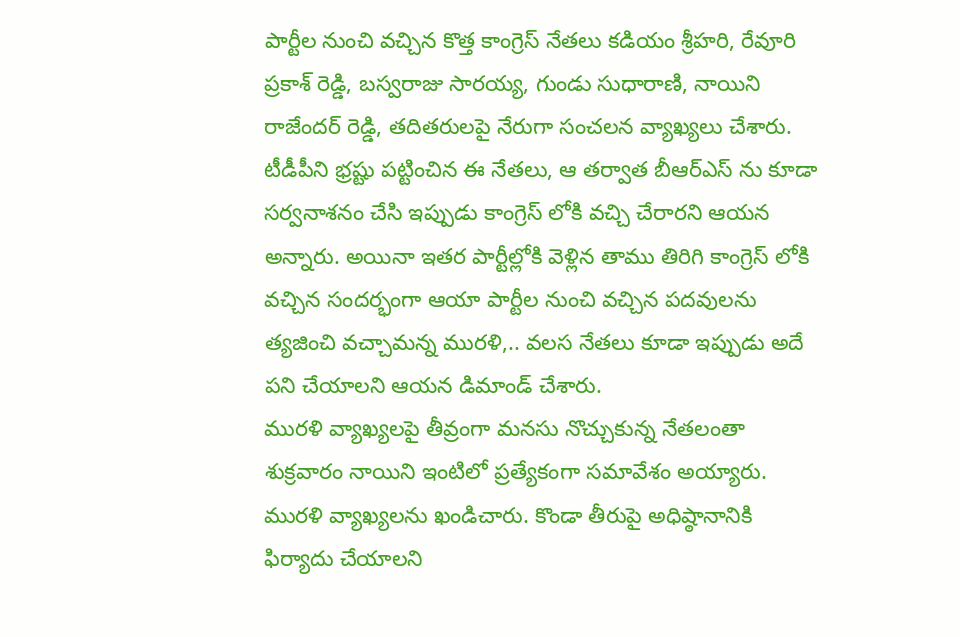పార్టీల నుంచి వచ్చిన కొత్త కాంగ్రెస్ నేతలు కడియం శ్రీహరి, రేవూరి ప్రకాశ్ రెడ్డి, బస్వరాజు సారయ్య, గుండు సుధారాణి, నాయిని రాజేందర్ రెడ్డి, తదితరులపై నేరుగా సంచలన వ్యాఖ్యలు చేశారు. టీడీపీని భ్రష్టు పట్టించిన ఈ నేతలు, ఆ తర్వాత బీఆర్ఎస్ ను కూడా సర్వనాశనం చేసి ఇప్పుడు కాంగ్రెస్ లోకి వచ్చి చేరారని ఆయన అన్నారు. అయినా ఇతర పార్టీల్లోకి వెళ్లిన తాము తిరిగి కాంగ్రెస్ లోకి వచ్చిన సందర్భంగా ఆయా పార్టీల నుంచి వచ్చిన పదవులను త్యజించి వచ్చామన్న మురళి,.. వలస నేతలు కూడా ఇప్పుడు అదే పని చేయాలని ఆయన డిమాండ్ చేశారు.
మురళి వ్యాఖ్యలపై తీవ్రంగా మనసు నొచ్చుకున్న నేతలంతా శుక్రవారం నాయిని ఇంటిలో ప్రత్యేకంగా సమావేశం అయ్యారు. మురళి వ్యాఖ్యలను ఖండిచారు. కొండా తీరుపై అధిష్ఠానానికి ఫిర్యాదు చేయాలని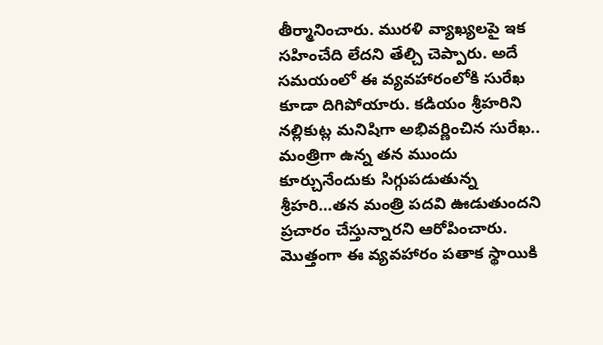తీర్మానించారు. మురళి వ్యాఖ్యలపై ఇక సహించేది లేదని తేల్చి చెప్పారు. అదే సమయంలో ఈ వ్యవహారంలోకి సురేఖ కూడా దిగిపోయారు. కడియం శ్రీహరిని నల్లికుట్ల మనిషిగా అభివర్ణించిన సురేఖ.. మంత్రిగా ఉన్న తన ముందు కూర్చునేందుకు సిగ్గుపడుతున్న శ్రీహరి…తన మంత్రి పదవి ఊడుతుందని ప్రచారం చేస్తున్నారని ఆరోపించారు. మొత్తంగా ఈ వ్యవహారం పతాక స్థాయికి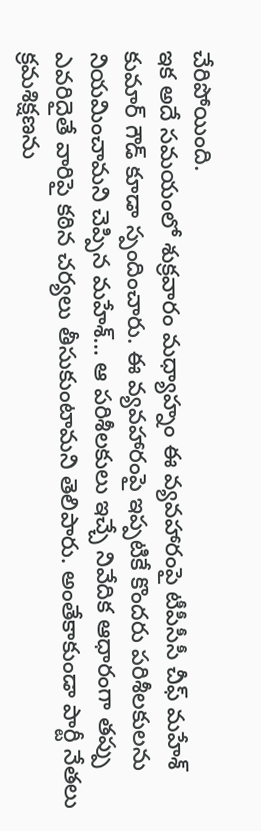చేరిపోయింది.
ఇక అదే సమయంలో శుక్రవారం మధ్యాహ్నం ఈ వ్యవహారంపై టీపీసీసీ చీఫ్ మహేశ్ కుమార్ గౌడ్ కూడా స్పందించారు. ఈ వ్యవహారంపై ఇప్పటికే కొందరు పరిశీలకులను నియమించామని చెప్పిన మహేశ్… ఆ పరిశీలకులు ఇచ్చే నివేదిక ఆధారంగా తప్పు ఎవరిదైతే వారిపై కఠిన చర్యలు తీసుకుంటామని తెలిపారు. అంతేకాకుండా పార్టీ నేతలు క్రమశిక్షణను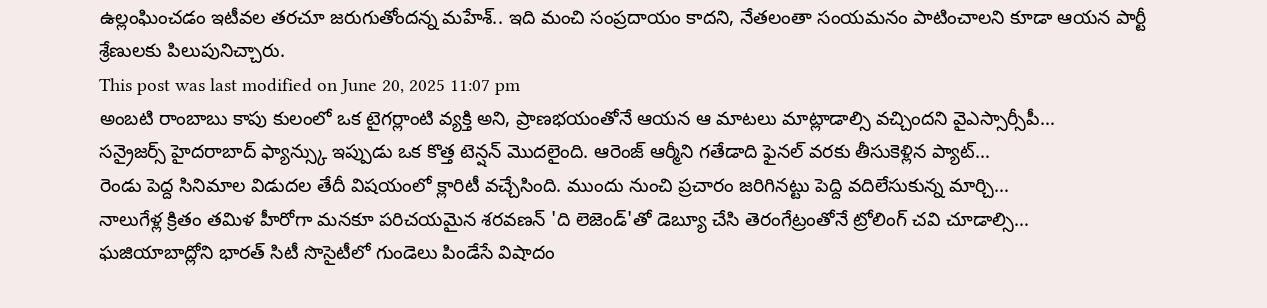ఉల్లంఘించడం ఇటీవల తరచూ జరుగుతోందన్న మహేశ్.. ఇది మంచి సంప్రదాయం కాదని, నేతలంతా సంయమనం పాటించాలని కూడా ఆయన పార్టీ శ్రేణులకు పిలుపునిచ్చారు.
This post was last modified on June 20, 2025 11:07 pm
అంబటి రాంబాబు కాపు కులంలో ఒక టైగర్లాంటి వ్యక్తి అని, ప్రాణభయంతోనే ఆయన ఆ మాటలు మాట్లాడాల్సి వచ్చిందని వైఎస్సార్సీపీ…
సన్రైజర్స్ హైదరాబాద్ ఫ్యాన్స్కు ఇప్పుడు ఒక కొత్త టెన్షన్ మొదలైంది. ఆరెంజ్ ఆర్మీని గతేడాది ఫైనల్ వరకు తీసుకెళ్లిన ప్యాట్…
రెండు పెద్ద సినిమాల విడుదల తేదీ విషయంలో క్లారిటీ వచ్చేసింది. ముందు నుంచి ప్రచారం జరిగినట్టు పెద్ది వదిలేసుకున్న మార్చి…
నాలుగేళ్ల క్రితం తమిళ హీరోగా మనకూ పరిచయమైన శరవణన్ 'ది లెజెండ్'తో డెబ్యూ చేసి తెరంగేట్రంతోనే ట్రోలింగ్ చవి చూడాల్సి…
ఘజియాబాద్లోని భారత్ సిటీ సొసైటీలో గుండెలు పిండేసే విషాదం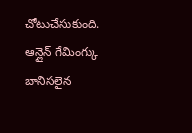చోటుచేసుకుంది. ఆన్లైన్ గేమింగ్కు బానిసలైన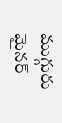ముగ్గురు మైనర్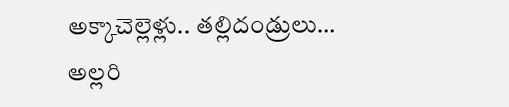అక్కాచెల్లెళ్లు.. తల్లిదండ్రులు…
అల్లరి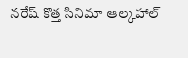నరేష్ కొత్త సినిమా ఆల్కహాల్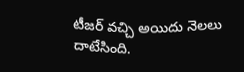టీజర్ వచ్చి అయిదు నెలలు దాటేసింది.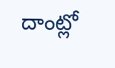దాంట్లో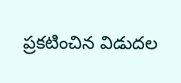ప్రకటించిన విడుదల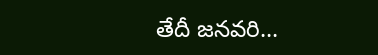తేదీ జనవరి…